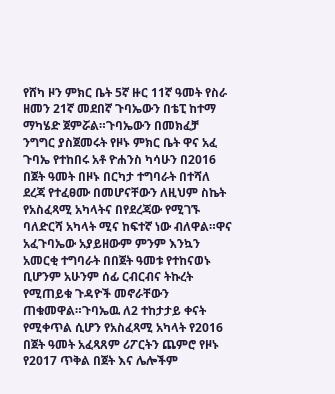የሸካ ዞን ምክር ቤት 5ኛ ዙር 11ኛ ዓመት የስራ ዘመን 21ኛ መደበኛ ጉባኤውን በቴፒ ከተማ ማካሄድ ጀምሯል።ጉባኤውን በመክፈቻ ንግግር ያስጀመሩት የዞኑ ምክር ቤት ዋና አፈ ጉባኤ የተከበሩ አቶ ዮሐንስ ካሳሁን በ2016 በጀት ዓመት በዞኑ በርካታ ተግባራት በተሻለ ደረጃ የተፈፀሙ በመሆናቸውን ለዚህም ስኬት የአስፈጻሚ አካላትና በየደረጃው የሚገኙ ባለድርሻ አካላት ሚና ከፍተኛ ነው ብለዋል።ዋና አፈጉባኤው አያይዘውም ምንም እንኳን አመርቂ ተግባራት በበጀት ዓመቱ የተከናወኑ ቢሆንም አሁንም ሰፊ ርብርብና ትኩረት የሚጠይቁ ጉዳዮች መኖራቸውን ጠቁመዋል።ጉባኤዉ ለ2 ተከታታይ ቀናት የሚቀጥል ሲሆን የአስፈጻሚ አካላት የ2016 በጀት ዓመት አፈጻጸም ሪፖርትን ጨምሮ የዞኑ የ2017 ጥቅል በጀት እና ሌሎችም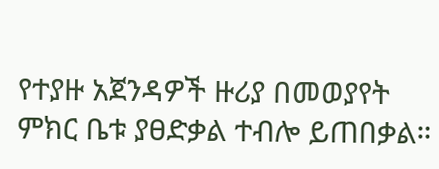የተያዙ አጀንዳዎች ዙሪያ በመወያየት ምክር ቤቱ ያፀድቃል ተብሎ ይጠበቃል።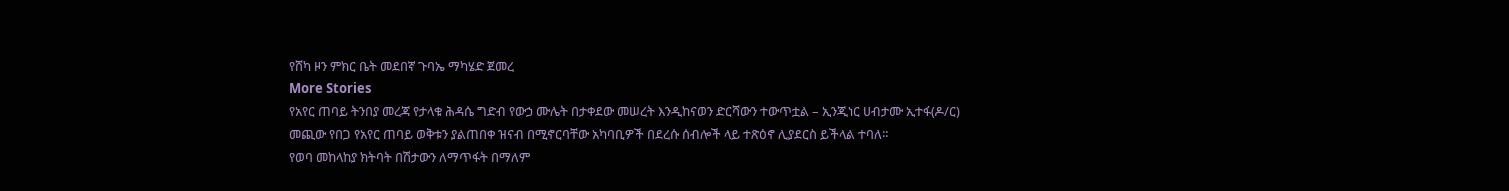የሸካ ዞን ምክር ቤት መደበኛ ጉባኤ ማካሄድ ጀመረ
More Stories
የአየር ጠባይ ትንበያ መረጃ የታላቁ ሕዳሴ ግድብ የውኃ ሙሌት በታቀደው መሠረት እንዲከናወን ድርሻውን ተውጥቷል – ኢንጂነር ሀብታሙ ኢተፋ(ዶ/ር)
መጪው የበጋ የአየር ጠባይ ወቅቱን ያልጠበቀ ዝናብ በሚኖርባቸው አካባቢዎች በደረሱ ሰብሎች ላይ ተጽዕኖ ሊያደርስ ይችላል ተባለ።
የወባ መከላከያ ክትባት በሽታውን ለማጥፋት በማለም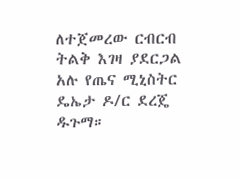ለተጀመረው ርብርብ ትልቅ እገዛ ያደርጋል አሉ የጤና ሚኒስትር ዴኤታ ዶ/ር ደረጄ ዱጉማ።